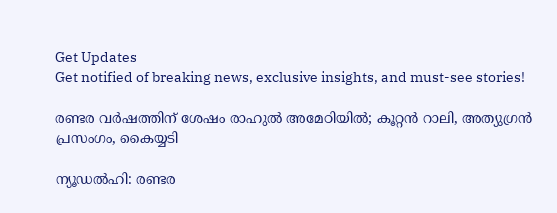Get Updates
Get notified of breaking news, exclusive insights, and must-see stories!

രണ്ടര വര്‍ഷത്തിന് ശേഷം രാഹുല്‍ അമേഠിയില്‍; കൂറ്റന്‍ റാലി, അത്യുഗ്രന്‍ പ്രസംഗം, കൈയ്യടി

ന്യൂഡല്‍ഹി: രണ്ടര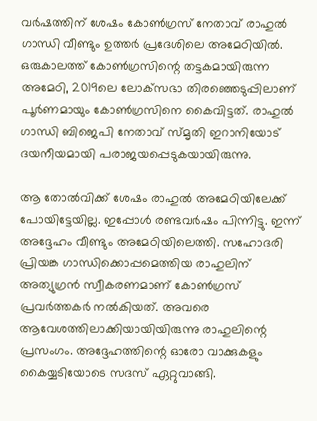വര്‍ഷത്തിന് ശേഷം കോണ്‍ഗ്രസ് നേതാവ് രാഹുല്‍ ഗാന്ധി വീണ്ടും ഉത്തര്‍ പ്രദേശിലെ അമേഠിയില്‍. ഒരുകാലത്ത് കോണ്‍ഗ്രസിന്റെ തട്ടകമായിരുന്ന അമേഠി, 2019ലെ ലോക്‌സഭാ തിരഞ്ഞെടുപ്പിലാണ് പൂര്‍ണമായും കോണ്‍ഗ്രസിനെ കൈവിട്ടത്. രാഹുല്‍ ഗാന്ധി ബിജെപി നേതാവ് സ്മൃതി ഇറാനിയോട് ദയനീയമായി പരാജയപ്പെടുകയായിരുന്നു.

ആ തോല്‍വിക്ക് ശേഷം രാഹുല്‍ അമേഠിയിലേക്ക് പോയിട്ടേയില്ല. ഇപ്പോള്‍ രണ്ടവര്‍ഷം പിന്നിട്ടു. ഇന്ന് അദ്ദേഹം വീണ്ടും അമേഠിയിലെത്തി. സഹോദരി പ്രിയങ്ക ഗാന്ധിക്കൊപ്പമെത്തിയ രാഹുലിന് അത്യുഗ്രന്‍ സ്വീകരണമാണ് കോണ്‍ഗ്രസ് പ്രവര്‍ത്തകര്‍ നല്‍കിയത്. അവരെ ആവേശത്തിലാക്കിയായിയിരുന്നു രാഹുലിന്റെ പ്രസംഗം. അദ്ദേഹത്തിന്റെ ഓരോ വാക്കുകളും കൈയ്യടിയോടെ സദസ് ഏറ്റുവാങ്ങി.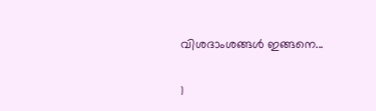വിശദാംശങ്ങള്‍ ഇങ്ങനെ...

1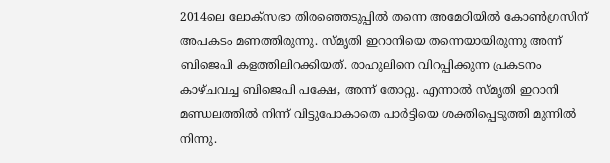2014ലെ ലോക്‌സഭാ തിരഞ്ഞെടുപ്പില്‍ തന്നെ അമേഠിയില്‍ കോണ്‍ഗ്രസിന് അപകടം മണത്തിരുന്നു. സ്മൃതി ഇറാനിയെ തന്നെയായിരുന്നു അന്ന് ബിജെപി കളത്തിലിറക്കിയത്. രാഹുലിനെ വിറപ്പിക്കുന്ന പ്രകടനം കാഴ്ചവച്ച ബിജെപി പക്ഷേ, അന്ന് തോറ്റു. എന്നാല്‍ സ്മൃതി ഇറാനി മണ്ഡലത്തില്‍ നിന്ന് വിട്ടുപോകാതെ പാര്‍ട്ടിയെ ശക്തിപ്പെടുത്തി മുന്നില്‍ നിന്നു.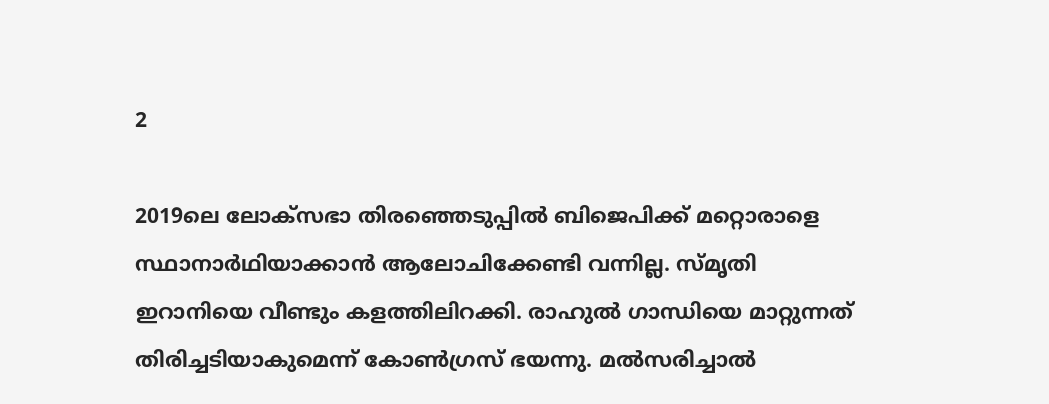2

2019ലെ ലോക്‌സഭാ തിരഞ്ഞെടുപ്പില്‍ ബിജെപിക്ക് മറ്റൊരാളെ സ്ഥാനാര്‍ഥിയാക്കാന്‍ ആലോചിക്കേണ്ടി വന്നില്ല. സ്മൃതി ഇറാനിയെ വീണ്ടും കളത്തിലിറക്കി. രാഹുല്‍ ഗാന്ധിയെ മാറ്റുന്നത് തിരിച്ചടിയാകുമെന്ന് കോണ്‍ഗ്രസ് ഭയന്നു. മല്‍സരിച്ചാല്‍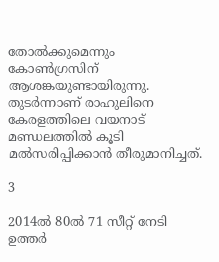തോല്‍ക്കുമെന്നും കോണ്‍ഗ്രസിന് ആശങ്കയുണ്ടായിരുന്നു. തുടര്‍ന്നാണ് രാഹുലിനെ കേരളത്തിലെ വയനാട് മണ്ഡലത്തില്‍ കൂടി മല്‍സരിപ്പിക്കാന്‍ തീരുമാനിച്ചത്.

3

2014ല്‍ 80ല്‍ 71 സീറ്റ് നേടി ഉത്തര്‍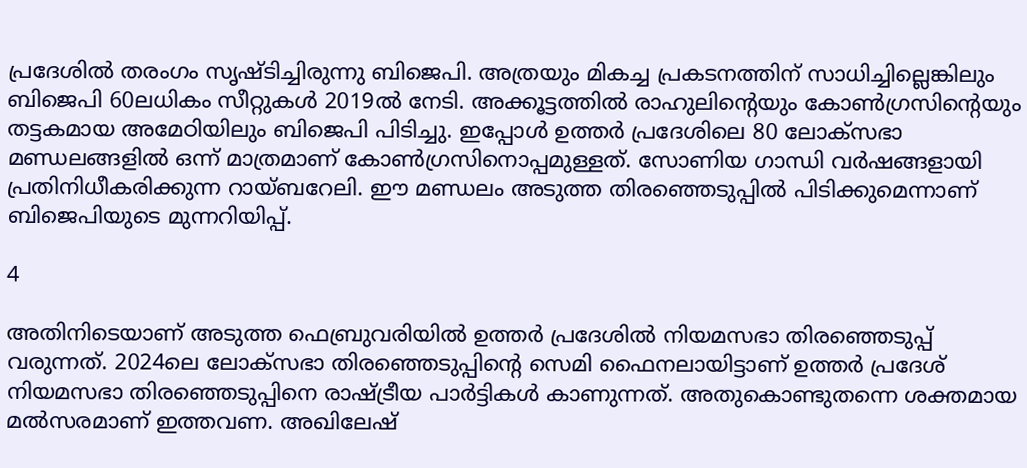പ്രദേശില്‍ തരംഗം സൃഷ്ടിച്ചിരുന്നു ബിജെപി. അത്രയും മികച്ച പ്രകടനത്തിന് സാധിച്ചില്ലെങ്കിലും ബിജെപി 60ലധികം സീറ്റുകള്‍ 2019ല്‍ നേടി. അക്കൂട്ടത്തില്‍ രാഹുലിന്റെയും കോണ്‍ഗ്രസിന്റെയും തട്ടകമായ അമേഠിയിലും ബിജെപി പിടിച്ചു. ഇപ്പോള്‍ ഉത്തര്‍ പ്രദേശിലെ 80 ലോക്‌സഭാ മണ്ഡലങ്ങളില്‍ ഒന്ന് മാത്രമാണ് കോണ്‍ഗ്രസിനൊപ്പമുള്ളത്. സോണിയ ഗാന്ധി വര്‍ഷങ്ങളായി പ്രതിനിധീകരിക്കുന്ന റായ്ബറേലി. ഈ മണ്ഡലം അടുത്ത തിരഞ്ഞെടുപ്പില്‍ പിടിക്കുമെന്നാണ് ബിജെപിയുടെ മുന്നറിയിപ്പ്.

4

അതിനിടെയാണ് അടുത്ത ഫെബ്രുവരിയില്‍ ഉത്തര്‍ പ്രദേശില്‍ നിയമസഭാ തിരഞ്ഞെടുപ്പ് വരുന്നത്. 2024ലെ ലോക്‌സഭാ തിരഞ്ഞെടുപ്പിന്റെ സെമി ഫൈനലായിട്ടാണ് ഉത്തര്‍ പ്രദേശ് നിയമസഭാ തിരഞ്ഞെടുപ്പിനെ രാഷ്ട്രീയ പാര്‍ട്ടികള്‍ കാണുന്നത്. അതുകൊണ്ടുതന്നെ ശക്തമായ മല്‍സരമാണ് ഇത്തവണ. അഖിലേഷ്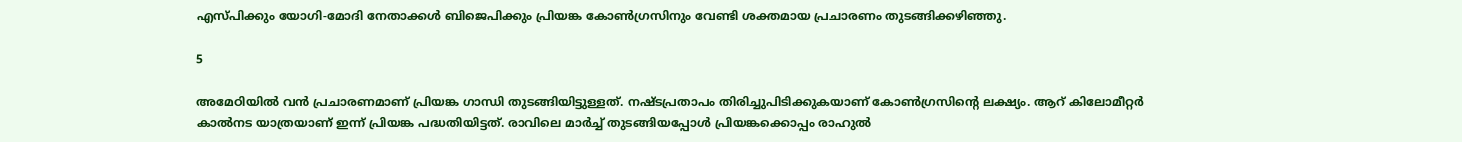എസ്പിക്കും യോഗി-മോദി നേതാക്കള്‍ ബിജെപിക്കും പ്രിയങ്ക കോണ്‍ഗ്രസിനും വേണ്ടി ശക്തമായ പ്രചാരണം തുടങ്ങിക്കഴിഞ്ഞു.

5

അമേഠിയില്‍ വന്‍ പ്രചാരണമാണ് പ്രിയങ്ക ഗാന്ധി തുടങ്ങിയിട്ടുള്ളത്. നഷ്ടപ്രതാപം തിരിച്ചുപിടിക്കുകയാണ് കോണ്‍ഗ്രസിന്റെ ലക്ഷ്യം. ആറ് കിലോമീറ്റര്‍ കാല്‍നട യാത്രയാണ് ഇന്ന് പ്രിയങ്ക പദ്ധതിയിട്ടത്. രാവിലെ മാര്‍ച്ച് തുടങ്ങിയപ്പോള്‍ പ്രിയങ്കക്കൊപ്പം രാഹുല്‍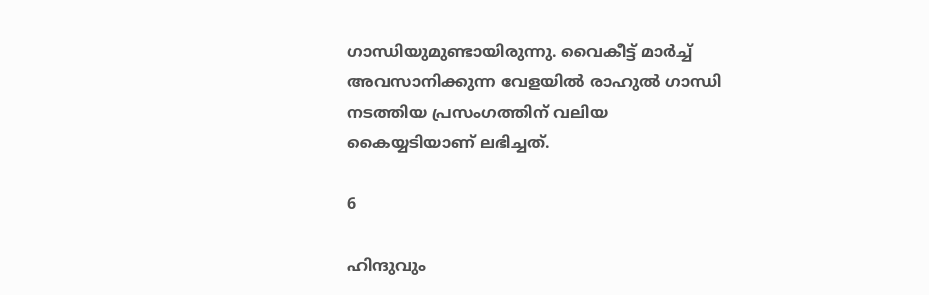ഗാന്ധിയുമുണ്ടായിരുന്നു. വൈകീട്ട് മാര്‍ച്ച് അവസാനിക്കുന്ന വേളയില്‍ രാഹുല്‍ ഗാന്ധി നടത്തിയ പ്രസംഗത്തിന് വലിയ കൈയ്യടിയാണ് ലഭിച്ചത്.

6

ഹിന്ദുവും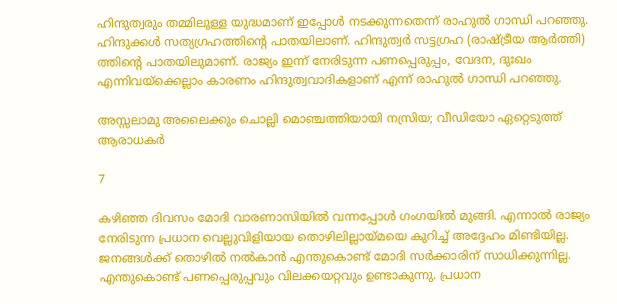ഹിന്ദുത്വരും തമ്മിലുള്ള യുദ്ധമാണ് ഇപ്പോള്‍ നടക്കുന്നതെന്ന് രാഹുല്‍ ഗാന്ധി പറഞ്ഞു. ഹിന്ദുക്കള്‍ സത്യഗ്രഹത്തിന്റെ പാതയിലാണ്. ഹിന്ദുത്വര്‍ സട്ടഗ്രഹ (രാഷ്ട്രീയ ആര്‍ത്തി) ത്തിന്റെ പാതയിലുമാണ്. രാജ്യം ഇന്ന് നേരിടുന്ന പണപ്പെരുപ്പം, വേദന, ദുഃഖം എന്നിവയ്‌ക്കെല്ലാം കാരണം ഹിന്ദുത്വവാദികളാണ് എന്ന് രാഹുല്‍ ഗാന്ധി പറഞ്ഞു.

അസ്സലാമു അലൈക്കും ചൊല്ലി മൊഞ്ചത്തിയായി നസ്രിയ; വീഡിയോ ഏറ്റെടുത്ത് ആരാധകര്‍

7

കഴിഞ്ഞ ദിവസം മോദി വാരണാസിയില്‍ വന്നപ്പോള്‍ ഗംഗയില്‍ മുങ്ങി. എന്നാല്‍ രാജ്യം നേരിടുന്ന പ്രധാന വെല്ലുവിളിയായ തൊഴിലില്ലായ്മയെ കുറിച്ച് അദ്ദേഹം മിണ്ടിയില്ല. ജനങ്ങള്‍ക്ക് തൊഴില്‍ നല്‍കാന്‍ എന്തുകൊണ്ട് മോദി സര്‍ക്കാരിന് സാധിക്കുന്നില്ല. എന്തുകൊണ്ട് പണപ്പെരുപ്പവും വിലക്കയറ്റവും ഉണ്ടാകുന്നു. പ്രധാന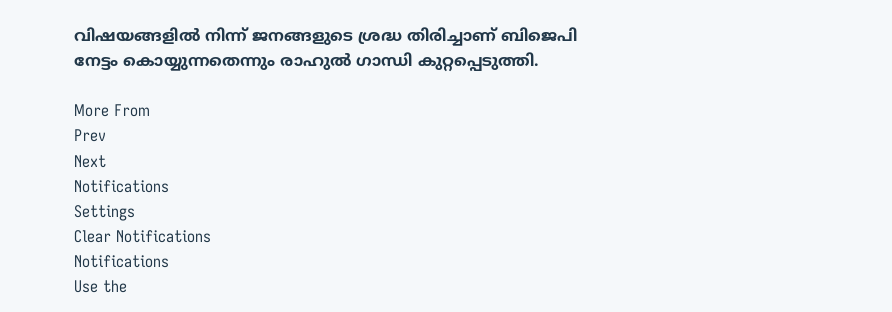വിഷയങ്ങളില്‍ നിന്ന് ജനങ്ങളുടെ ശ്രദ്ധ തിരിച്ചാണ് ബിജെപി നേട്ടം കൊയ്യുന്നതെന്നും രാഹുല്‍ ഗാന്ധി കുറ്റപ്പെടുത്തി.

More From
Prev
Next
Notifications
Settings
Clear Notifications
Notifications
Use the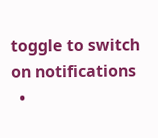toggle to switch on notifications
  •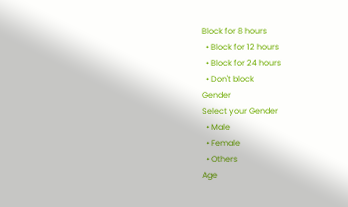Block for 8 hours
  • Block for 12 hours
  • Block for 24 hours
  • Don't block
Gender
Select your Gender
  • Male
  • Female
  • Others
Age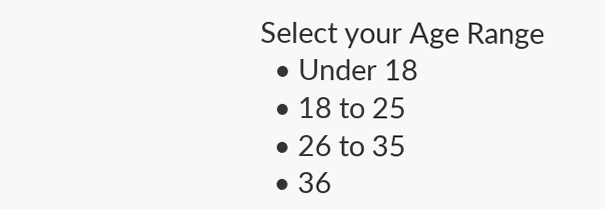Select your Age Range
  • Under 18
  • 18 to 25
  • 26 to 35
  • 36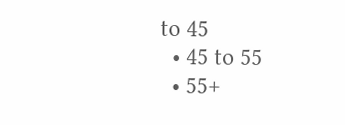to 45
  • 45 to 55
  • 55+